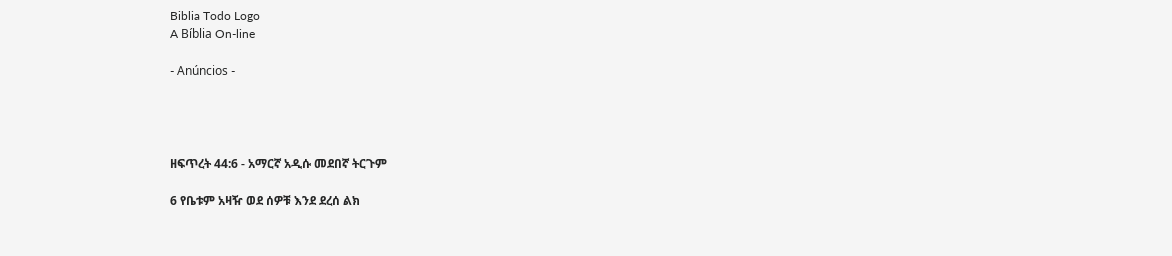Biblia Todo Logo
A Bíblia On-line

- Anúncios -




ዘፍጥረት 44:6 - አማርኛ አዲሱ መደበኛ ትርጉም

6 የቤቱም አዛዥ ወደ ሰዎቹ እንደ ደረሰ ልክ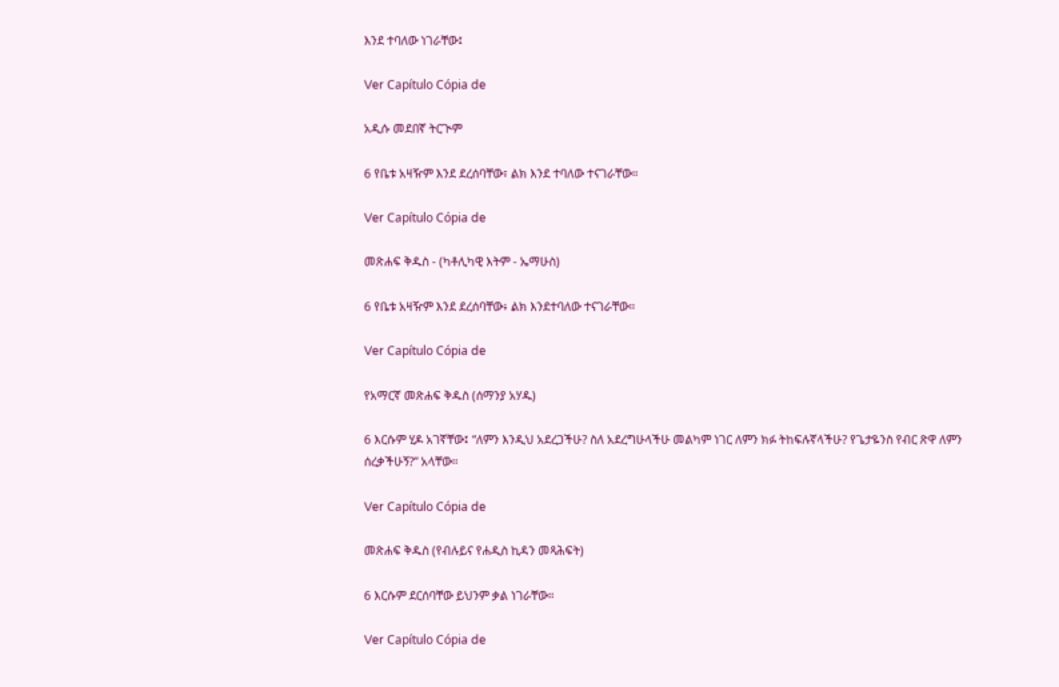እንደ ተባለው ነገራቸው፤

Ver Capítulo Cópia de

አዲሱ መደበኛ ትርጒም

6 የቤቱ አዛዥም እንደ ደረሰባቸው፣ ልክ እንደ ተባለው ተናገራቸው።

Ver Capítulo Cópia de

መጽሐፍ ቅዱስ - (ካቶሊካዊ እትም - ኤማሁስ)

6 የቤቱ አዛዥም እንደ ደረሰባቸው፥ ልክ እንደተባለው ተናገራቸው።

Ver Capítulo Cópia de

የአማርኛ መጽሐፍ ቅዱስ (ሰማንያ አሃዱ)

6 እርሱም ሂዶ አገኛቸው፤ “ለምን እንዲህ አደረጋችሁ? ስለ አደረግሁላችሁ መልካም ነገር ለምን ክፉ ትከፍሉኛላችሁ? የጌታዬንስ የብር ጽዋ ለምን ሰረቃችሁኝ?” አላቸው።

Ver Capítulo Cópia de

መጽሐፍ ቅዱስ (የብሉይና የሐዲስ ኪዳን መጻሕፍት)

6 እርሱም ደርሰባቸው ይህንም ቃል ነገራቸው።

Ver Capítulo Cópia de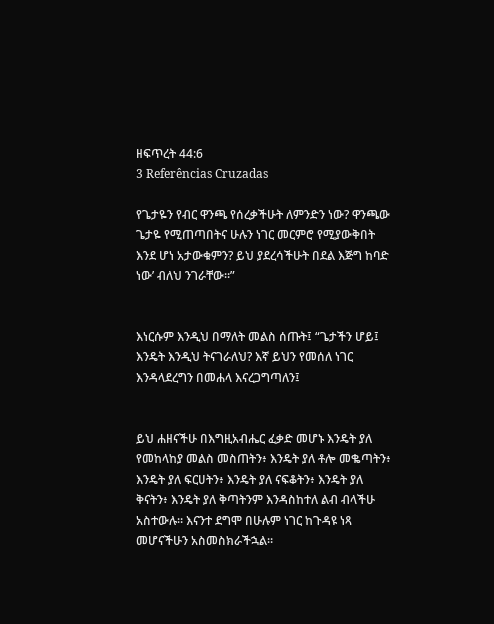ዘፍጥረት 44:6
3 Referências Cruzadas

የጌታዬን የብር ዋንጫ የሰረቃችሁት ለምንድን ነው? ዋንጫው ጌታዬ የሚጠጣበትና ሁሉን ነገር መርምሮ የሚያውቅበት እንደ ሆነ አታውቁምን? ይህ ያደረሳችሁት በደል እጅግ ከባድ ነው’ ብለህ ንገራቸው።”


እነርሱም እንዲህ በማለት መልስ ሰጡት፤ “ጌታችን ሆይ፤ እንዴት እንዲህ ትናገራለህ? እኛ ይህን የመሰለ ነገር እንዳላደረግን በመሐላ እናረጋግጣለን፤


ይህ ሐዘናችሁ በእግዚአብሔር ፈቃድ መሆኑ እንዴት ያለ የመከላከያ መልስ መስጠትን፥ እንዴት ያለ ቶሎ መቈጣትን፥ እንዴት ያለ ፍርሀትን፥ እንዴት ያለ ናፍቆትን፥ እንዴት ያለ ቅናትን፥ እንዴት ያለ ቅጣትንም እንዳስከተለ ልብ ብላችሁ አስተውሉ። እናንተ ደግሞ በሁሉም ነገር ከጉዳዩ ነጻ መሆናችሁን አስመስክራችኋል።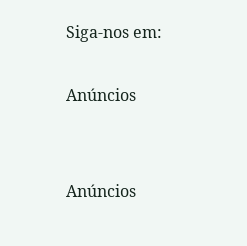Siga-nos em:

Anúncios


Anúncios